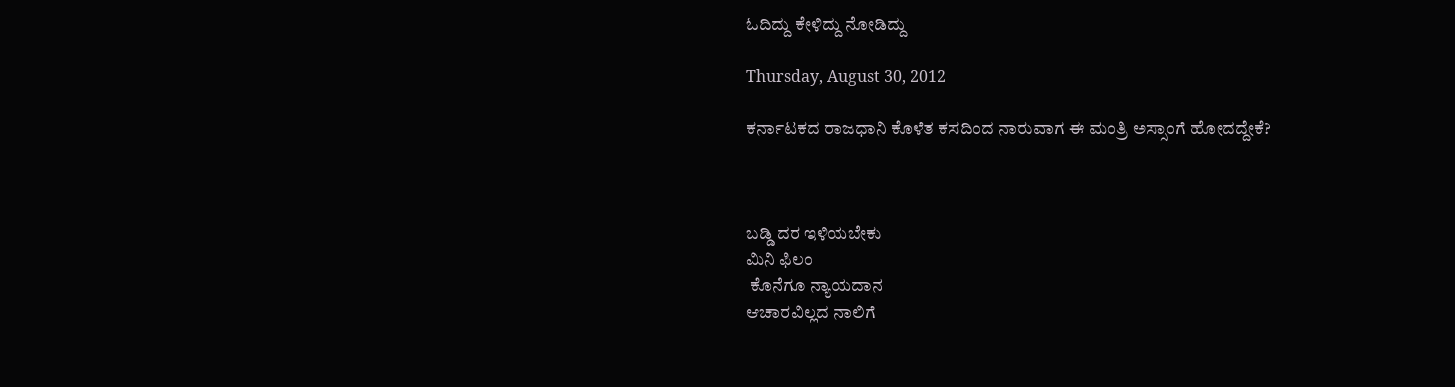ಓದಿದ್ದು ಕೇಳಿದ್ದು ನೋಡಿದ್ದು

Thursday, August 30, 2012

ಕರ್ನಾಟಕದ ರಾಜಧಾನಿ ಕೊಳೆತ ಕಸದಿಂದ ನಾರುವಾಗ ಈ ಮಂತ್ರಿ ಅಸ್ಸಾಂಗೆ ಹೋದದ್ದೇಕೆ?



ಬಡ್ಡಿ ದರ ಇಳಿಯಬೇಕು
ಮಿನಿ ಫಿಲಂ
 ಕೊನೆಗೂ ನ್ಯಾಯದಾನ
ಆಚಾರವಿಲ್ಲದ ನಾಲಿಗೆ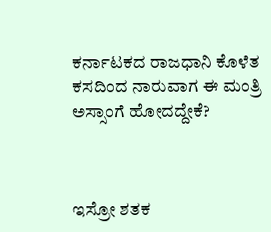ಕರ್ನಾಟಕದ ರಾಜಧಾನಿ ಕೊಳೆತ ಕಸದಿಂದ ನಾರುವಾಗ ಈ ಮಂತ್ರಿ ಅಸ್ಸಾಂಗೆ ಹೋದದ್ದೇಕೆ?



ಇಸ್ರೋ ಶತಕ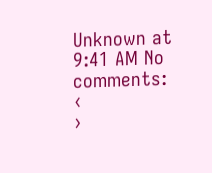Unknown at 9:41 AM No comments:
‹
›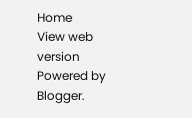Home
View web version
Powered by Blogger.